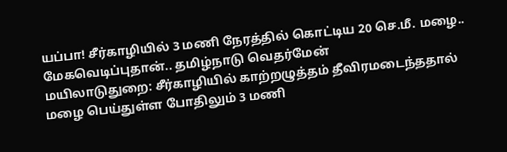யப்பா! சீர்காழியில் 3 மணி நேரத்தில் கொட்டிய 20 செ.மீ. மழை.. மேகவெடிப்புதான்.. தமிழ்நாடு வெதர்மேன்
மயிலாடுதுறை: சீர்காழியில் காற்றழுத்தம் தீவிரமடைந்ததால் மழை பெய்துள்ள போதிலும் 3 மணி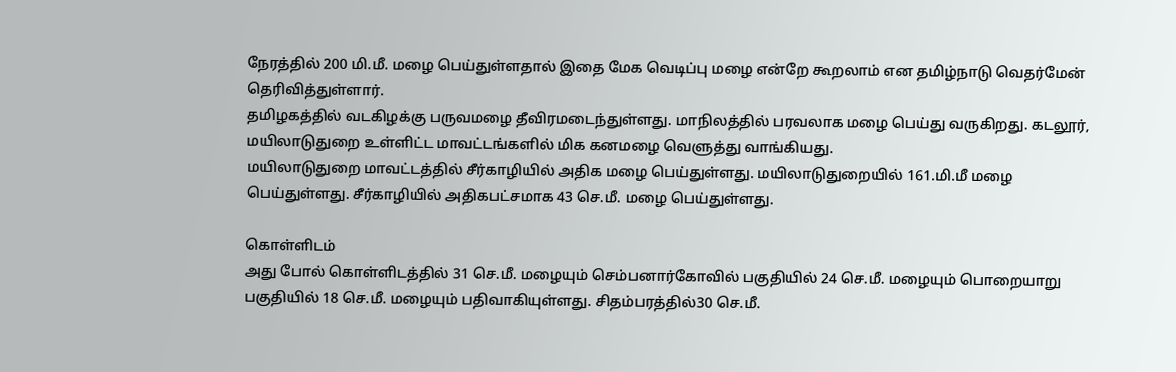நேரத்தில் 200 மி.மீ. மழை பெய்துள்ளதால் இதை மேக வெடிப்பு மழை என்றே கூறலாம் என தமிழ்நாடு வெதர்மேன் தெரிவித்துள்ளார்.
தமிழகத்தில் வடகிழக்கு பருவமழை தீவிரமடைந்துள்ளது. மாநிலத்தில் பரவலாக மழை பெய்து வருகிறது. கடலூர், மயிலாடுதுறை உள்ளிட்ட மாவட்டங்களில் மிக கனமழை வெளுத்து வாங்கியது.
மயிலாடுதுறை மாவட்டத்தில் சீர்காழியில் அதிக மழை பெய்துள்ளது. மயிலாடுதுறையில் 161.மி.மீ மழை பெய்துள்ளது. சீர்காழியில் அதிகபட்சமாக 43 செ.மீ. மழை பெய்துள்ளது.

கொள்ளிடம்
அது போல் கொள்ளிடத்தில் 31 செ.மீ. மழையும் செம்பனார்கோவில் பகுதியில் 24 செ.மீ. மழையும் பொறையாறு பகுதியில் 18 செ.மீ. மழையும் பதிவாகியுள்ளது. சிதம்பரத்தில்30 செ.மீ.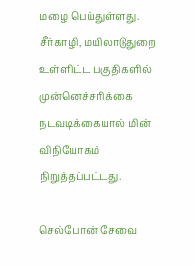மழை பெய்துள்ளது. சீர்காழி, மயிலாடுதுறை உள்ளிட்ட பகுதிகளில் முன்னெச்சரிக்கை நடவடிக்கையால் மின் விநியோகம் நிறுத்தப்பட்டது.

செல்போன் சேவை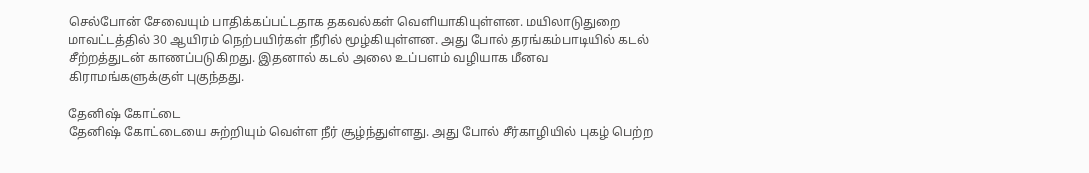செல்போன் சேவையும் பாதிக்கப்பட்டதாக தகவல்கள் வெளியாகியுள்ளன. மயிலாடுதுறை மாவட்டத்தில் 30 ஆயிரம் நெற்பயிர்கள் நீரில் மூழ்கியுள்ளன. அது போல் தரங்கம்பாடியில் கடல் சீற்றத்துடன் காணப்படுகிறது. இதனால் கடல் அலை உப்பளம் வழியாக மீனவ கிராமங்களுக்குள் புகுந்தது.

தேனிஷ் கோட்டை
தேனிஷ் கோட்டையை சுற்றியும் வெள்ள நீர் சூழ்ந்துள்ளது. அது போல் சீர்காழியில் புகழ் பெற்ற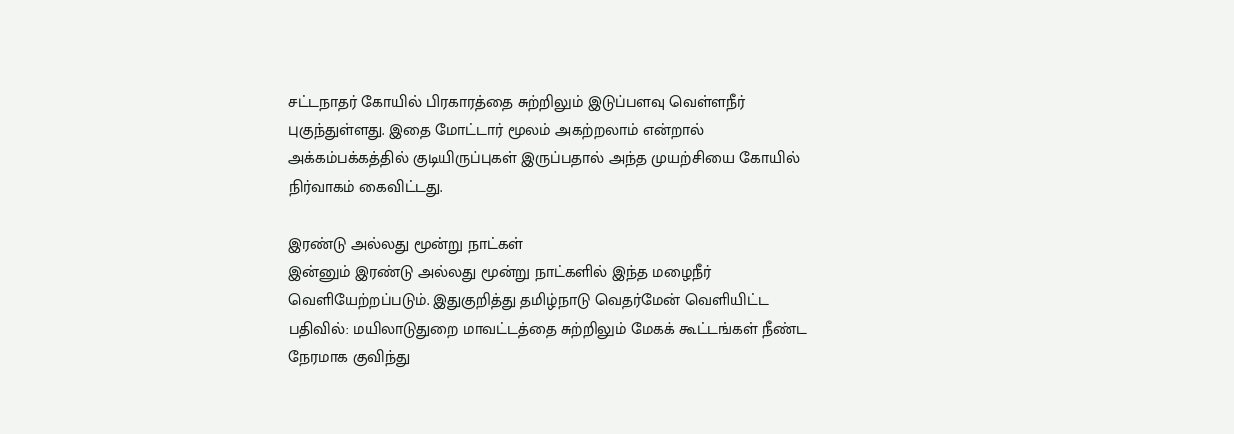சட்டநாதர் கோயில் பிரகாரத்தை சுற்றிலும் இடுப்பளவு வெள்ளநீர் புகுந்துள்ளது. இதை மோட்டார் மூலம் அகற்றலாம் என்றால் அக்கம்பக்கத்தில் குடியிருப்புகள் இருப்பதால் அந்த முயற்சியை கோயில் நிர்வாகம் கைவிட்டது.

இரண்டு அல்லது மூன்று நாட்கள்
இன்னும் இரண்டு அல்லது மூன்று நாட்களில் இந்த மழைநீர் வெளியேற்றப்படும். இதுகுறித்து தமிழ்நாடு வெதர்மேன் வெளியிட்ட பதிவில்: மயிலாடுதுறை மாவட்டத்தை சுற்றிலும் மேகக் கூட்டங்கள் நீண்ட நேரமாக குவிந்து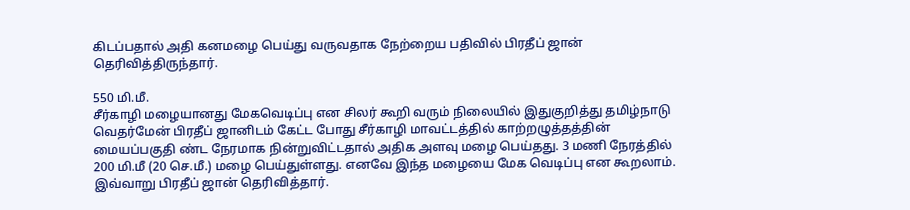கிடப்பதால் அதி கனமழை பெய்து வருவதாக நேற்றைய பதிவில் பிரதீப் ஜான் தெரிவித்திருந்தார்.

550 மி.மீ.
சீர்காழி மழையானது மேகவெடிப்பு என சிலர் கூறி வரும் நிலையில் இதுகுறித்து தமிழ்நாடு வெதர்மேன் பிரதீப் ஜானிடம் கேட்ட போது சீர்காழி மாவட்டத்தில் காற்றழுத்தத்தின் மையப்பகுதி ண்ட நேரமாக நின்றுவிட்டதால் அதிக அளவு மழை பெய்தது. 3 மணி நேரத்தில் 200 மி.மீ (20 செ.மீ.) மழை பெய்துள்ளது. எனவே இந்த மழையை மேக வெடிப்பு என கூறலாம். இவ்வாறு பிரதீப் ஜான் தெரிவித்தார்.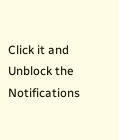Click it and Unblock the Notifications